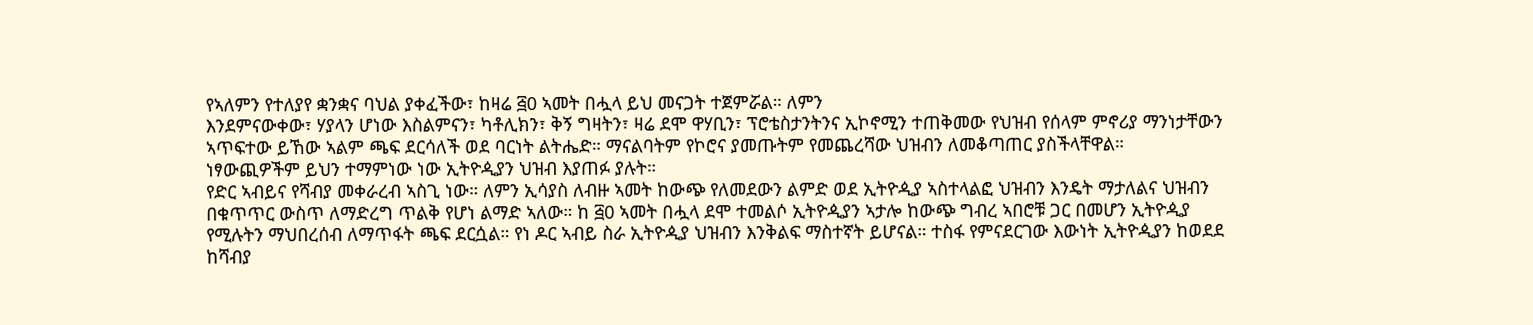የኣለምን የተለያየ ቋንቋና ባህል ያቀፈችው፣ ከዛሬ ፭0 ኣመት በሗላ ይህ መናጋት ተጀምሯል። ለምን
እንደምናውቀው፣ ሃያላን ሆነው እስልምናን፣ ካቶሊክን፣ ቅኝ ግዛትን፣ ዛሬ ደሞ ዋሃቢን፣ ፕሮቴስታንትንና ኢኮኖሚን ተጠቅመው የህዝብ የሰላም ምኖሪያ ማንነታቸውን ኣጥፍተው ይኸው ኣልም ጫፍ ደርሳለች ወደ ባርነት ልትሔድ። ማናልባትም የኮሮና ያመጡትም የመጨረሻው ህዝብን ለመቆጣጠር ያስችላቸዋል።
ነፃውጪዎችም ይህን ተማምነው ነው ኢትዮዺያን ህዝብ እያጠፉ ያሉት።
የድር ኣብይና የሻብያ መቀራረብ ኣስጊ ነው። ለምን ኢሳያስ ለብዙ ኣመት ከውጭ የለመደውን ልምድ ወደ ኢትዮዺያ ኣስተላልፎ ህዝብን እንዴት ማታለልና ህዝብን በቁጥጥር ውስጥ ለማድረግ ጥልቅ የሆነ ልማድ ኣለው። ከ ፭0 ኣመት በሗላ ደሞ ተመልሶ ኢትዮዺያን ኣታሎ ከውጭ ግብረ ኣበሮቹ ጋር በመሆን ኢትዮዺያ የሚሉትን ማህበረሰብ ለማጥፋት ጫፍ ደርሷል። የነ ዶር ኣብይ ስራ ኢትዮዺያ ህዝብን እንቅልፍ ማስተኛት ይሆናል። ተስፋ የምናደርገው እውነት ኢትዮዺያን ከወደደ ከሻብያ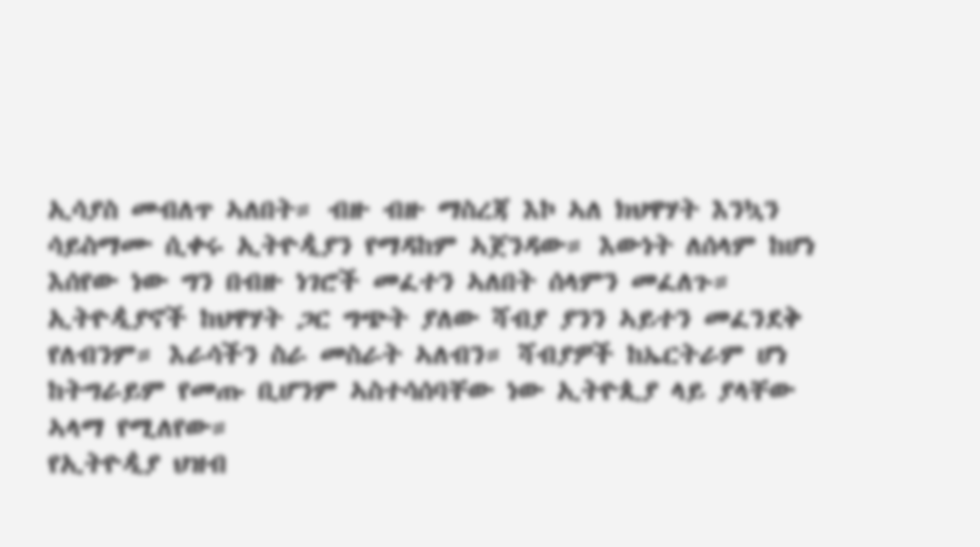ኢሳያስ መብለጥ ኣለበት። ብዙ ብዙ ማስረጃ እኮ ኣለ ክህዋሃት እንኳን ሳይስማሙ ሲቀሩ ኢትዮዺያን የማዳከም ኣጀንዳው። እውነት ለሰላም ከሆነ እሰየው ነው ግን በብዙ ነገሮች መፈተን ኣለበት ሰላምን መፈለጉ። ኢትዮዺያኖች ከህዋሃት ጋር ግጭት ያለው ሻብያ ያንን ኣይተን መፈንደቅ የለብንም። እራሳችን ስራ መስራት ኣለብን። ሻብያዎች ከኤርትራም ሆነ ከትግራይም የመጡ ቢሆንም ኣስተሳሰባቸው ነው ኢትዮጲያ ላይ ያላቸው ኣላማ የሚለየው።
የኢትዮዺያ ህዝብ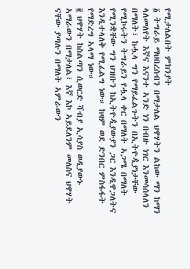የሚታለልበት ምክንያት
፩ ትግራይ ማህበረሰብን በማታለል ህዋሃትን ልከው ማን ከማን ላለመለየት እኛና እናንተ ኣንድ ነን በብዙ ነገር እንመሳሰላለን በማለት፣ ከሗላ ግን የማይፈልጉትን በኢትዮዺያነታቸው የሚኮሩትን ትግራይን የሗላ ቀር በማለት ኣጋሜ በማለት የሚንቋቸው ግን ህዝቡን ከኢትዮዺያውያን ጋር እንዲዋጋለትና እንዲተላለቅ የሚፈልግ ነው። ከዛም ወደ ድንበር ምስፋፋት የማድረግ ኣላማ ነው።
፪ ህዋሃት ከስልጣን ሲወርድ ሻብያ ኢሳያስ ወዲያውኑ ኣማራውን በማታለል፣ እኛ እኮ ኣይደለንም መለስና ህዋሃት ናቸው ያጣሉን በማለት ኣምራውን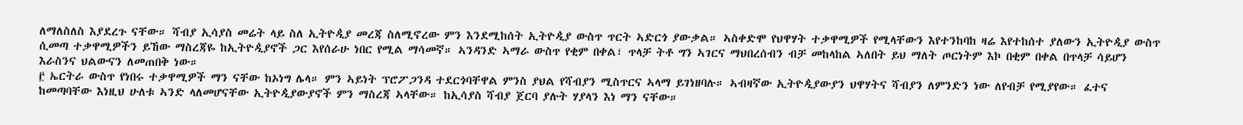ለማለስለስ እያደረጉ ናቸው። ሻብያ ኢሳያስ መሬት ላይ ስለ ኢትዮዺያ መረጃ ስለሚኖረው ምን እንደሚከሰት ኢትዮዺያ ውስጥ ጥርት ኣድርጎ ያውቃል። ኣስቀድሞ የህዋሃት ተቃዋሚዎች የሚላቸውን እየተንከባከ ዛሬ እየተከሰተ ያለውን ኢትዮዺያ ውስጥ ሲመጣ ተቃዋሚዎችን ይኸው ማስረጃዬ ከኢትዮዺያኖች ጋር እየሰራሁ ነበር የሚል ማሳመኛ። ኣንዳንድ ኣማራ ውስጥ የቂም በቀል፣ ጥላቻ ትቶ ግን ኣገርና ማህበረሰብን ብቻ መከላከል ኣለበት ይህ ማለት ጦርነትም እኮ በቂም በቀል በጥላቻ ሳይሆን እራስንና ህልውናን ለመጠበቅ ነው።
፫ ኤርትራ ውስጥ የነበሩ ተቃዋሚዎች ማን ናቸው ከኦነግ ሌላ። ምን ኣይነት ፕሮፖጋንዳ ተደርጎባቸዋል ምንስ ያህል የሻብያን ሚስጥርና ኣላማ ይገነዘባሉ። ኣብዛኛው ኢትዮዺያውያን ህዋሃትና ሻብያን ለምንድን ነው ለየብቻ የሚያየው። ፈተና ከመጣባቸው እነዚህ ሁለቱ ኣንድ ላለመሆናቸው ኢትዮዺያውያኖች ምን ማስረጃ ኣላቸው። ከኢሳያስ ሻብያ ጀርባ ያሉት ሃያላን እነ ማን ናቸው።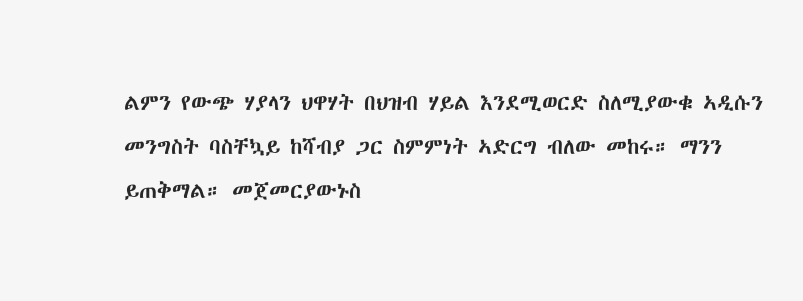ልምን የውጭ ሃያላን ህዋሃት በህዝብ ሃይል እንደሚወርድ ስለሚያውቁ ኣዲሱን መንግስት ባስቸኳይ ከሻብያ ጋር ስምምነት ኣድርግ ብለው መከሩ። ማንን ይጠቅማል። መጀመርያውኑስ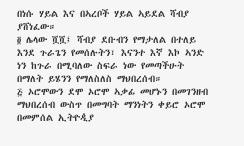በነሱ ሃይል እና በኣረቦች ሃይል ኣይደል ሻብያ ያሸነፈው።
፬ ሌላው ሿሿ፤ ሻብያ ደቡብን የማታለል በተለይ እንደ ጉራጌን የመሰሉትን፣ እናንተ እኛ እኮ ኣንድ ነን ከጉራ በሚባለው ስፍራ ነው የመጣችሁት በማለት ይሄንን የማለስለስ ማህበረሰብ።
፭ ኦሮሞውን ደሞ ኦሮሞ ኣቃፊ መሆኑን በመገንዘብ ማህበረሰብ ውስጥ በመግባት ማንነትን ቀይሮ ኦሮሞ በመምሰል ኢትዮዺያ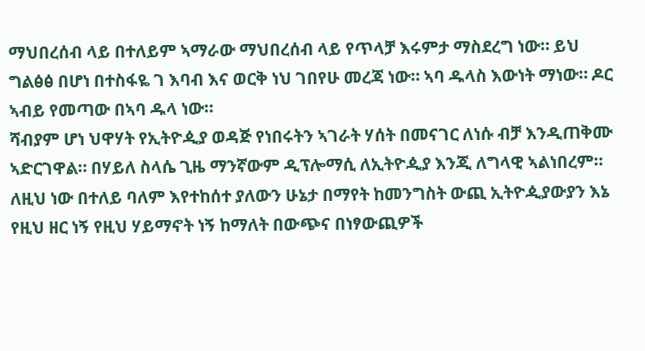ማህበረሰብ ላይ በተለይም ኣማራው ማህበረሰብ ላይ የጥላቻ እሩምታ ማስደረግ ነው። ይህ ግልፅፅ በሆነ በተስፋዬ ገ እባብ እና ወርቅ ነህ ገበየሁ መረጃ ነው። ኣባ ዱላስ እውነት ማነው። ዶር ኣብይ የመጣው በኣባ ዱላ ነው።
ሻብያም ሆነ ህዋሃት የኢትዮዺያ ወዳጅ የነበሩትን ኣገራት ሃሰት በመናገር ለነሱ ብቻ እንዲጠቅሙ ኣድርገዋል። በሃይለ ስላሴ ጊዜ ማንኛውም ዲፕሎማሲ ለኢትዮዺያ እንጂ ለግላዊ ኣልነበረም። ለዚህ ነው በተለይ ባለም እየተከሰተ ያለውን ሁኔታ በማየት ከመንግስት ውጪ ኢትዮዺያውያን እኔ የዚህ ዘር ነኝ የዚህ ሃይማኖት ነኝ ከማለት በውጭና በነፃውጪዎች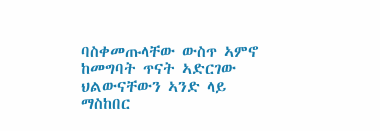ባስቀመጡላቸው ውስጥ ኣምኖ ከመግባት ጥናት ኣድርገው ህልውናቸውን ኣንድ ላይ ማስከበር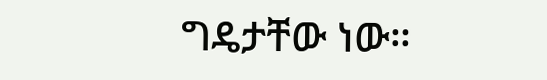ግዴታቸው ነው።